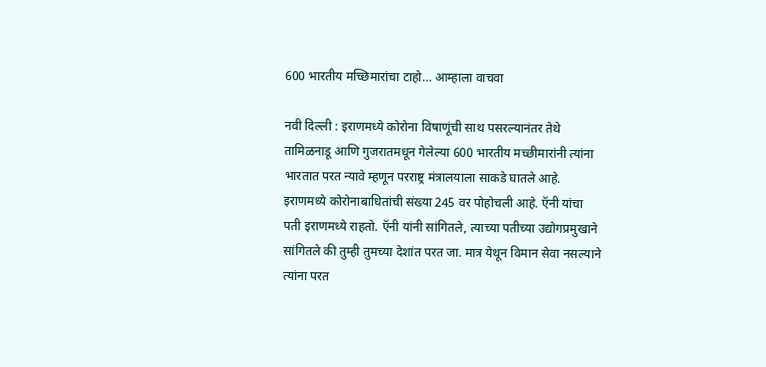600 भारतीय मच्छिमारांचा टाहो… आम्हाला वाचवा

नवी दिल्ली : इराणमध्ये कोरोना विषाणूंची साथ पसरल्यानंतर तेथे तामिळनाडू आणि गुजरातमधून गेलेल्या 600 भारतीय मच्छीमारांनी त्यांना भारतात परत न्यावे म्हणून परराष्ट्र मंत्रालयाला साकडे घातले आहे.
इराणमध्ये कोरोनाबाधितांची संख्या 245 वर पोहोचली आहे. ऍनी यांचा पती इराणमध्ये राहतो. ऍनी यांनी सांगितले, त्याच्या पतीच्या उद्योगप्रमुखाने सांगितले की तुम्ही तुमच्या देशांत परत जा. मात्र येथून विमान सेवा नसल्याने त्यांना परत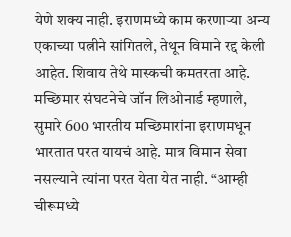येणे शक्य नाही. इराणमध्ये काम करणाऱ्या अन्य एकाच्या पत्नीने सांगितले, तेथून विमाने रद्द केली आहेत. शिवाय तेथे मास्कची कमतरता आहे.
मच्छिमार संघटनेचे जॉन लिओनार्ड म्हणाले, सुमारे 600 भारतीय मच्छिमारांना इराणमधून भारतात परत यायचं आहे. मात्र विमान सेवा नसल्याने त्यांना परत येता येत नाही. “आम्ही चीरूमध्ये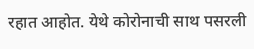रहात आहोत. येथे कोरोनाची साथ पसरली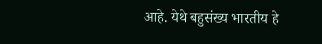आहे. येथे बहुसंख्य भारतीय हे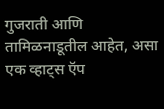गुजराती आणि तामिळनाडूतील आहेत, असा एक व्हाट्स ऍप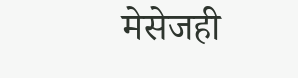मेसेजही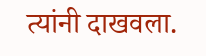त्यांनी दाखवला.